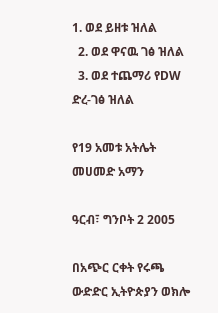1. ወደ ይዘቱ ዝለል
  2. ወደ ዋናዉ ገፅ ዝለል
  3. ወደ ተጨማሪ የDW ድረ-ገፅ ዝለል

የ19 አመቱ አትሌት መሀመድ አማን

ዓርብ፣ ግንቦት 2 2005

በአጭር ርቀት የሩጫ ውድድር ኢትዮጵያን ወክሎ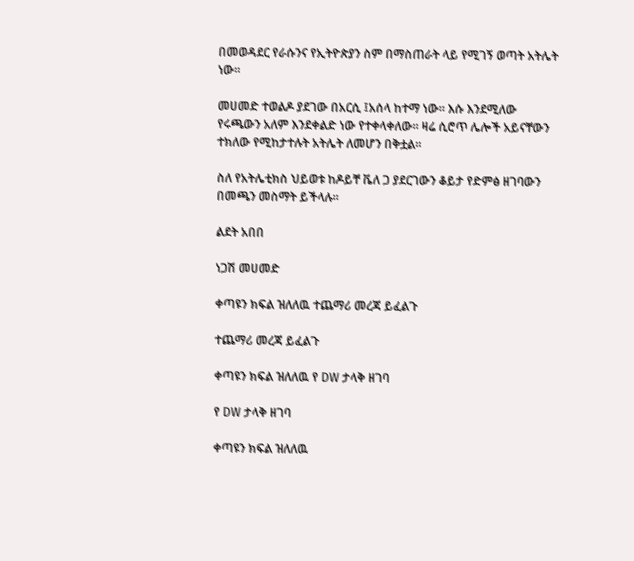በመወዳደር የራሱንና የኢትዮጵያን ስም በማስጠራት ላይ የሚገኝ ወጣት አትሌት ነው።

መሀመድ ተወልዶ ያደገው በአርሲ ፤አሰላ ከተማ ነው። እሱ እንደሚለው የሩጫውን አለም እንደቀልድ ነው የተቀላቀለው። ዛሬ ሲሮጥ ሌሎች አይናቸውን ተክለው የሚከታተሉት አትሌት ለመሆን በቅቷል።

ስለ የአትሌቲክስ ህይወቱ ከዶይቸ ቬለ ጋ ያደርገውን ቆይታ የድምፅ ዘገባውን በመጫን መስማት ይችላሉ።

ልደት አበበ

ነጋሽ መሀመድ

ቀጣዩን ክፍል ዝለለዉ ተጨማሪ መረጃ ይፈልጉ

ተጨማሪ መረጃ ይፈልጉ

ቀጣዩን ክፍል ዝለለዉ የ DW ታላቅ ዘገባ

የ DW ታላቅ ዘገባ

ቀጣዩን ክፍል ዝለለዉ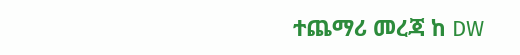ተጨማሪ መረጃ ከ DW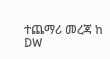ተጨማሪ መረጃ ከ DW